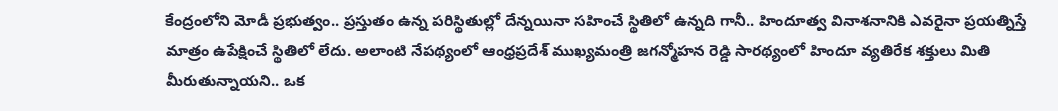కేంద్రంలోని మోడీ ప్రభుత్వం.. ప్రస్తుతం ఉన్న పరిస్థితుల్లో దేన్నయినా సహించే స్థితిలో ఉన్నది గానీ.. హిందూత్వ వినాశనానికి ఎవరైనా ప్రయత్నిస్తే మాత్రం ఉపేక్షించే స్థితిలో లేదు. అలాంటి నేపథ్యంలో ఆంధ్రప్రదేశ్ ముఖ్యమంత్రి జగన్మోహన రెడ్డి సారథ్యంలో హిందూ వ్యతిరేక శక్తులు మితి మీరుతున్నాయని.. ఒక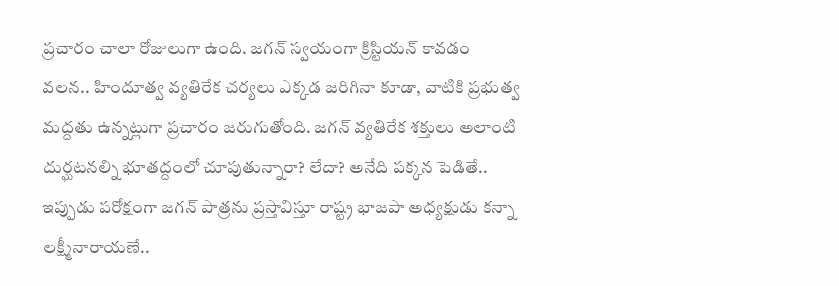ప్రచారం చాలా రోజులుగా ఉంది. జగన్ స్వయంగా క్రిస్టియన్ కావడం వలన.. హిందూత్వ వ్యతిరేక చర్యలు ఎక్కడ జరిగినా కూడా, వాటికి ప్రభుత్వ మద్దతు ఉన్నట్లుగా ప్రచారం జరుగుతోంది. జగన్ వ్యతిరేక శక్తులు అలాంటి దుర్ఘటనల్ని భూతద్దంలో చూపుతున్నారా? లేదా? అనేది పక్కన పెడితే.. ఇప్పుడు పరోక్షంగా జగన్ పాత్రను ప్రస్తావిస్తూ రాష్ట్ర భాజపా అధ్యక్షుడు కన్నా లక్ష్మీనారాయణే..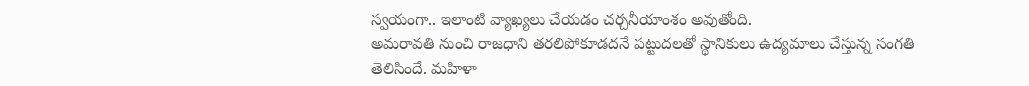స్వయంగా.. ఇలాంటి వ్యాఖ్యలు చేయడం చర్చనీయాంశం అవుతోంది.
అమరావతి నుంచి రాజధాని తరలిపోకూడదనే పట్టుదలతో స్థానికులు ఉద్యమాలు చేస్తున్న సంగతి తెలిసిందే. మహిళా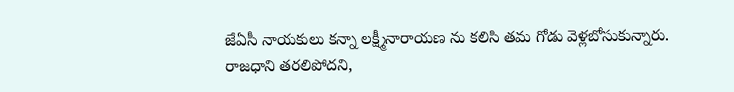జేఏసీ నాయకులు కన్నా లక్ష్మీనారాయణ ను కలిసి తమ గోడు వెళ్లబోసుకున్నారు. రాజధాని తరలిపోదని,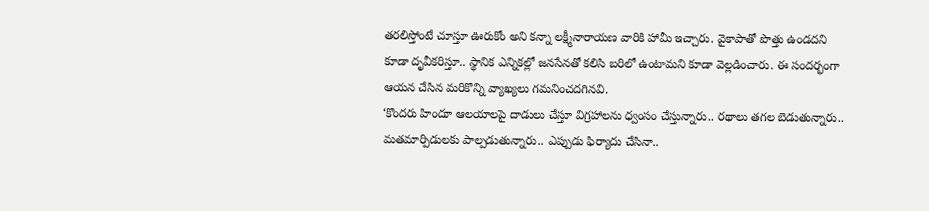తరలిస్తోంటే చూస్తూ ఊరుకోం అని కన్నా లక్ష్మీనారాయణ వారికి హామీ ఇచ్చారు. వైకాపాతో పొత్తు ఉండదని కూడా దృవీకరిస్తూ.. స్థానిక ఎన్నికల్లో జనసేనతో కలిసి బరిలో ఉంటామని కూడా వెల్లడించారు. ఈ సందర్భంగా ఆయన చేసిన మరికొన్ని వ్యాఖ్యలు గమనించదగినవి.
‘కొందరు హిందూ ఆలయాలపై దాడులు చేస్తూ విగ్రహాలను ధ్వంసం చేస్తున్నారు.. రథాలు తగల బెడుతున్నారు.. మతమార్పిడులకు పాల్పడుతున్నారు.. ఎప్పుడు ఫిర్యాదు చేసినా..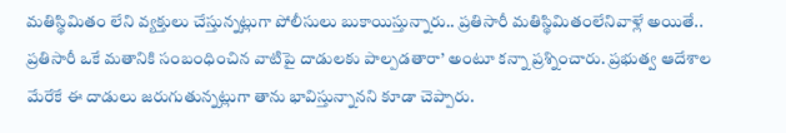మతిస్థిమితం లేని వ్యక్తులు చేస్తున్నట్లుగా పోలీసులు బుకాయిస్తున్నారు.. ప్రతిసారీ మతిస్థిమితంలేనివాళ్లే అయితే.. ప్రతిసారీ ఒకే మతానికి సంబంధించిన వాటిపై దాడులకు పాల్పడతారా’ అంటూ కన్నా ప్రశ్నించారు. ప్రభుత్వ ఆదేశాల మేరేకే ఈ దాడులు జరుగుతున్నట్లుగా తాను భావిస్తున్నానని కూడా చెప్పారు.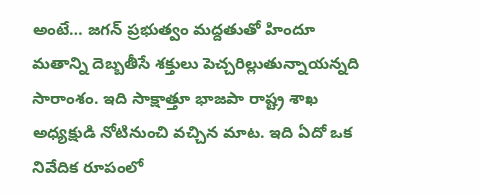అంటే… జగన్ ప్రభుత్వం మద్దతుతో హిందూ మతాన్ని దెబ్బతీసే శక్తులు పెచ్చరిల్లుతున్నాయన్నది సారాంశం. ఇది సాక్షాత్తూ భాజపా రాష్ట్ర శాఖ అధ్యక్షుడి నోటినుంచి వచ్చిన మాట. ఇది ఏదో ఒక నివేదిక రూపంలో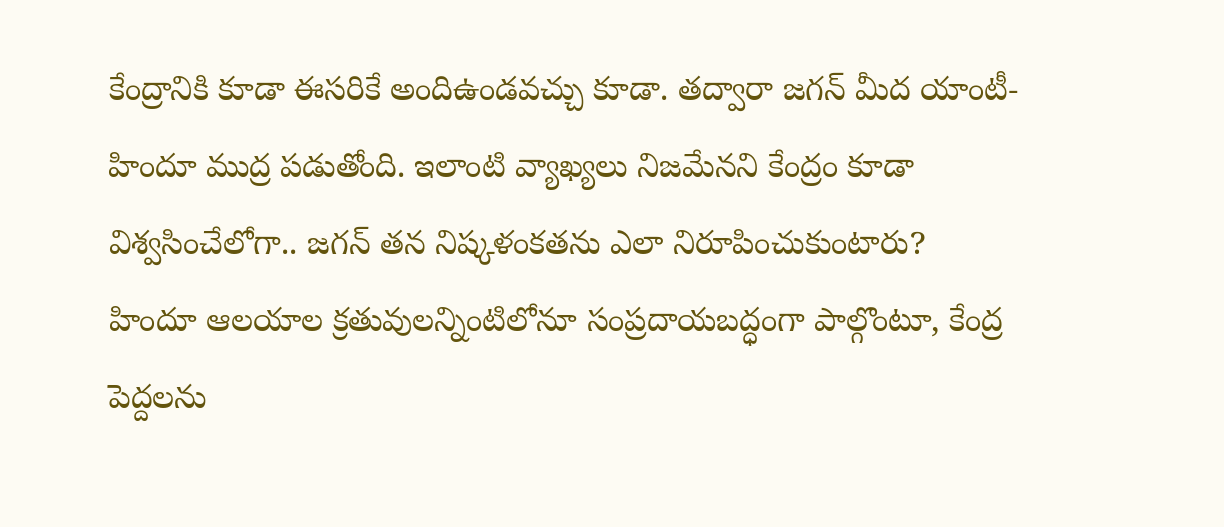కేంద్రానికి కూడా ఈసరికే అందిఉండవచ్చు కూడా. తద్వారా జగన్ మీద యాంటీ-హిందూ ముద్ర పడుతోంది. ఇలాంటి వ్యాఖ్యలు నిజమేనని కేంద్రం కూడా విశ్వసించేలోగా.. జగన్ తన నిష్కళంకతను ఎలా నిరూపించుకుంటారు?
హిందూ ఆలయాల క్రతువులన్నింటిలోనూ సంప్రదాయబద్ధంగా పాల్గొంటూ, కేంద్ర పెద్దలను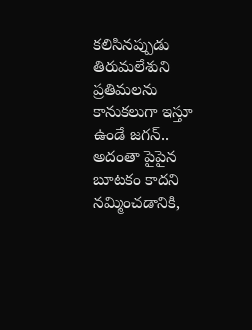కలిసినప్పుడు తిరుమలేశుని ప్రతిమలను కానుకలుగా ఇస్తూ ఉండే జగన్.. అదంతా పైపైన బూటకం కాదని నమ్మించడానికి,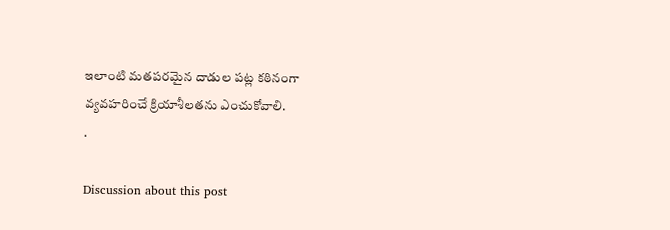ఇలాంటి మతపరమైన దాడుల పట్ల కఠినంగా వ్యవహరించే క్రియాశీలతను ఎంచుకోవాలి.
.

Discussion about this post